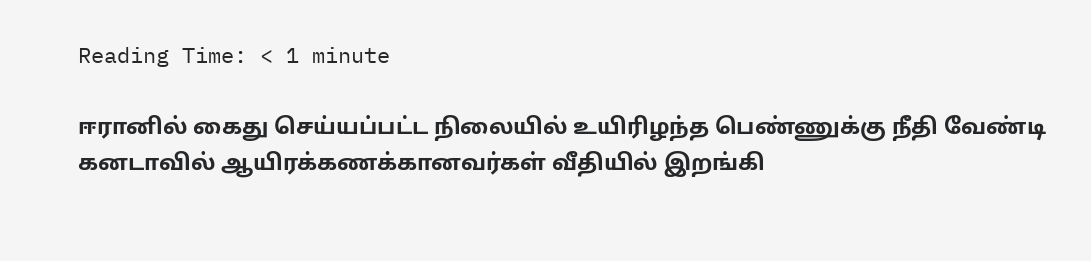Reading Time: < 1 minute

ஈரானில் கைது செய்யப்பட்ட நிலையில் உயிரிழந்த பெண்ணுக்கு நீதி வேண்டி கனடாவில் ஆயிரக்கணக்கானவர்கள் வீதியில் இறங்கி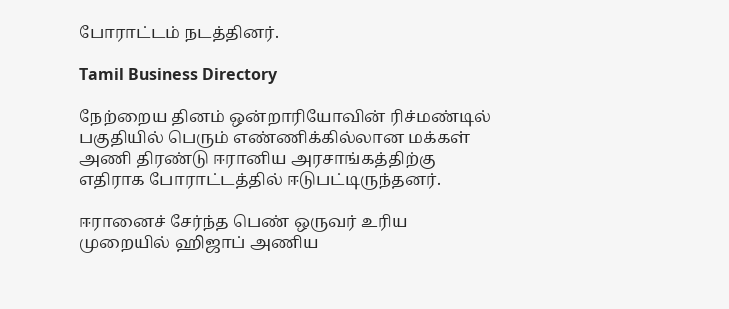போராட்டம் நடத்தினர்.

Tamil Business Directory

நேற்றைய தினம் ஒன்றாரியோவின் ரிச்மண்டில் பகுதியில் பெரும் எண்ணிக்கில்லான மக்கள் அணி திரண்டு ஈரானிய அரசாங்கத்திற்கு எதிராக போராட்டத்தில் ஈடுபட்டிருந்தனர்.

ஈரானைச் சேர்ந்த பெண் ஒருவர் உரிய முறையில் ஹிஜாப் அணிய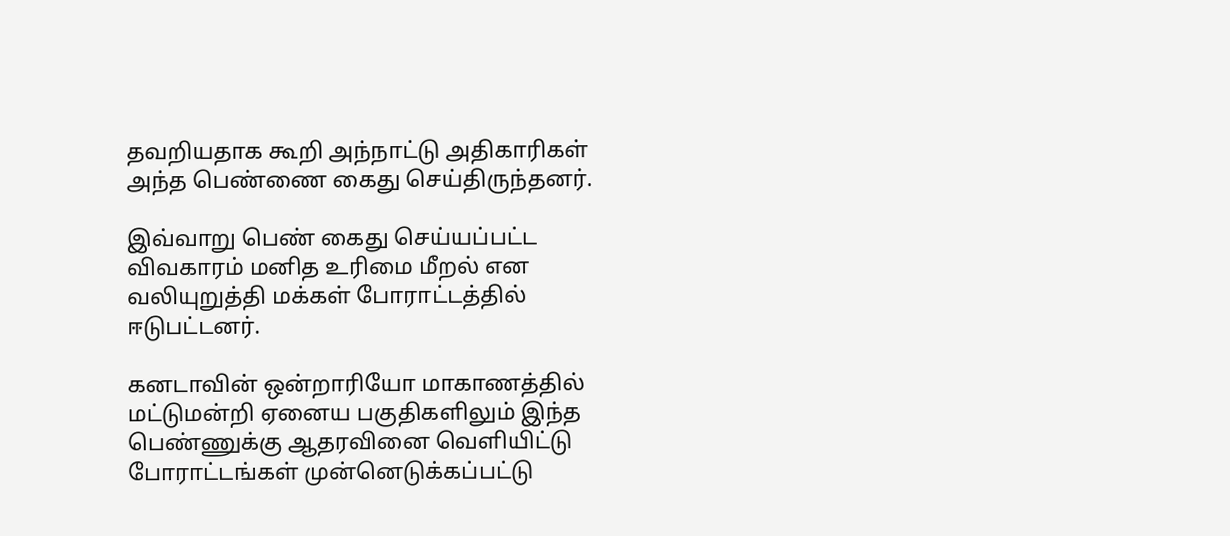தவறியதாக கூறி அந்நாட்டு அதிகாரிகள் அந்த பெண்ணை கைது செய்திருந்தனர்.

இவ்வாறு பெண் கைது செய்யப்பட்ட விவகாரம் மனித உரிமை மீறல் என வலியுறுத்தி மக்கள் போராட்டத்தில் ஈடுபட்டனர்.

கனடாவின் ஒன்றாரியோ மாகாணத்தில் மட்டுமன்றி ஏனைய பகுதிகளிலும் இந்த பெண்ணுக்கு ஆதரவினை வெளியிட்டு போராட்டங்கள் முன்னெடுக்கப்பட்டு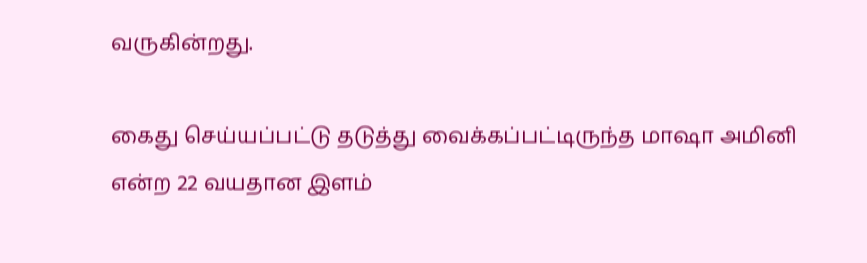வருகின்றது.

கைது செய்யப்பட்டு தடுத்து வைக்கப்பட்டிருந்த மாஷா அமினி என்ற 22 வயதான இளம்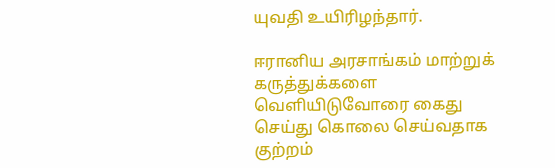யுவதி உயிரிழந்தார்.

ஈரானிய அரசாங்கம் மாற்றுக் கருத்துக்களை வெளியிடுவோரை கைது செய்து கொலை செய்வதாக குற்றம்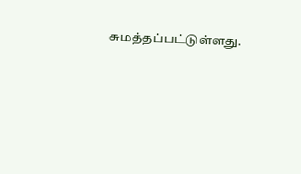சுமத்தப்பட்டுள்ளது.